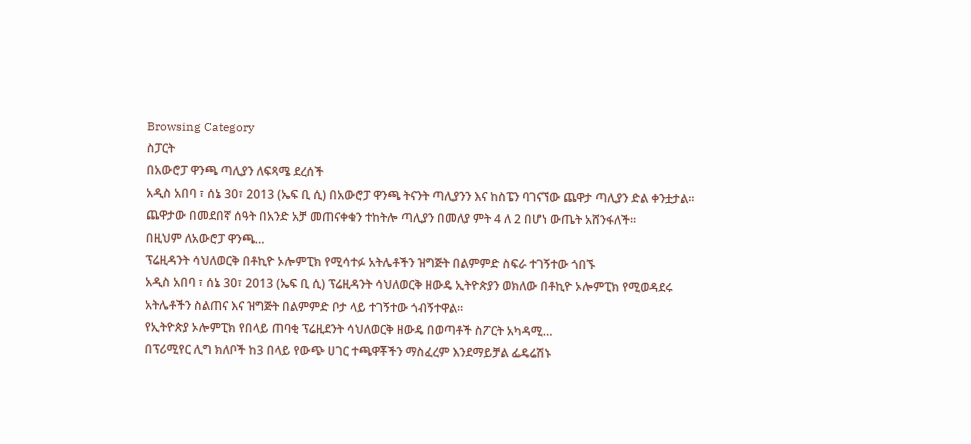Browsing Category
ስፓርት
በአውሮፓ ዋንጫ ጣሊያን ለፍጻሜ ደረሰች
አዲስ አበባ ፣ ሰኔ 30፣ 2013 (ኤፍ ቢ ሲ) በአውሮፓ ዋንጫ ትናንት ጣሊያንን እና ከስፔን ባገናኘው ጨዋታ ጣሊያን ድል ቀንቷታል፡፡
ጨዋታው በመደበኛ ሰዓት በአንድ አቻ መጠናቀቁን ተከትሎ ጣሊያን በመለያ ምት 4 ለ 2 በሆነ ውጤት አሸንፋለች፡፡
በዚህም ለአውሮፓ ዋንጫ…
ፕሬዚዳንት ሳህለወርቅ በቶኪዮ ኦሎምፒክ የሚሳተፉ አትሌቶችን ዝግጅት በልምምድ ስፍራ ተገኝተው ጎበኙ
አዲስ አበባ ፣ ሰኔ 30፣ 2013 (ኤፍ ቢ ሲ) ፕሬዚዳንት ሳህለወርቅ ዘውዴ ኢትዮጵያን ወክለው በቶኪዮ ኦሎምፒክ የሚወዳደሩ አትሌቶችን ስልጠና እና ዝግጅት በልምምድ ቦታ ላይ ተገኝተው ጎብኝተዋል፡፡
የኢትዮጵያ ኦሎምፒክ የበላይ ጠባቂ ፕሬዚደንት ሳህለወርቅ ዘውዴ በወጣቶች ስፖርት አካዳሚ…
በፕሪሚየር ሊግ ክለቦች ከ3 በላይ የውጭ ሀገር ተጫዋቾችን ማስፈረም እንደማይቻል ፌዴሬሽኑ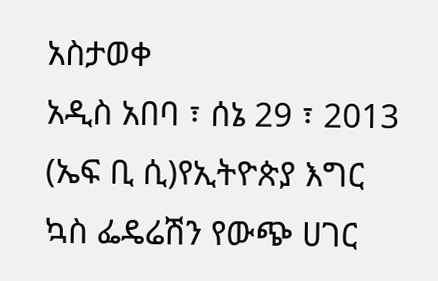አስታወቀ
አዲስ አበባ ፣ ሰኔ 29 ፣ 2013 (ኤፍ ቢ ሲ)የኢትዮጵያ እግር ኳስ ፌዴሬሽን የውጭ ሀገር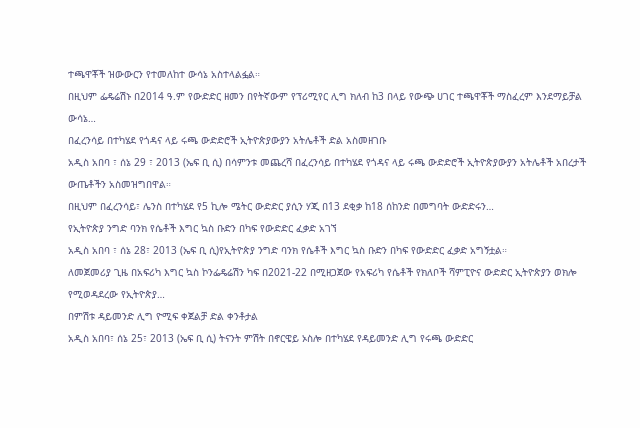ተጫዋቾች ዝውውርን የተመለከተ ውሳኔ አስተላልፏል።
በዚህም ፌዴሬሽኑ በ2014 ዓ.ም የውድድር ዘመን በየትኛውም የፕሪሚየር ሊግ ክለብ ከ3 በላይ የውጭ ሀገር ተጫዋቾች ማስፈረም እንደማይቻል ውሳኔ…
በፈረንሳይ በተካሄደ የጎዳና ላይ ሩጫ ውድድሮች ኢትዮጵያውያን አትሌቶች ድል አስመዘገቡ
አዲስ አበባ ፣ ሰኔ 29 ፣ 2013 (ኤፍ ቢ ሲ) በሳምንቱ መጨረሻ በፈረንሳይ በተካሄደ የጎዳና ላይ ሩጫ ውድድሮች ኢትዮጵያውያን አትሌቶች አበረታች ውጤቶችን አስመዝግበዋል።
በዚህም በፈረንሳይ፣ ሌንስ በተካሄደ የ5 ኪሎ ሜትር ውድድር ያሲን ሃጂ በ13 ደቂቃ ከ18 ሰከንድ በመግባት ውድድሩን…
የኢትዮጵያ ንግድ ባንክ የሴቶች እግር ኳስ ቡድን በካፍ የውድድር ፈቃድ አገኘ
አዲስ አበባ ፣ ሰኔ 28፣ 2013 (ኤፍ ቢ ሲ)የኢትዮጵያ ንግድ ባንክ የሴቶች እግር ኳስ ቡድን በካፍ የውድድር ፈቃድ አግኝቷል።
ለመጀመሪያ ጊዜ በአፍሪካ እግር ኳስ ኮንፌዴሬሽን ካፍ በ2021-22 በሚዘጋጀው የአፍሪካ የሴቶች የክለቦች ሻምፒዮና ውድድር ኢትዮጵያን ወክሎ የሚወዳደረው የኢትዮጵያ…
በምሽቱ ዳይመንድ ሊግ ዮሚፍ ቀጀልቻ ድል ቀንቶታል
አዲስ አበባ፣ ሰኔ 25፣ 2013 (ኤፍ ቢ ሲ) ትናንት ምሽት በኖርዌይ ኦስሎ በተካሄደ የዳይመንድ ሊግ የሩጫ ውድድር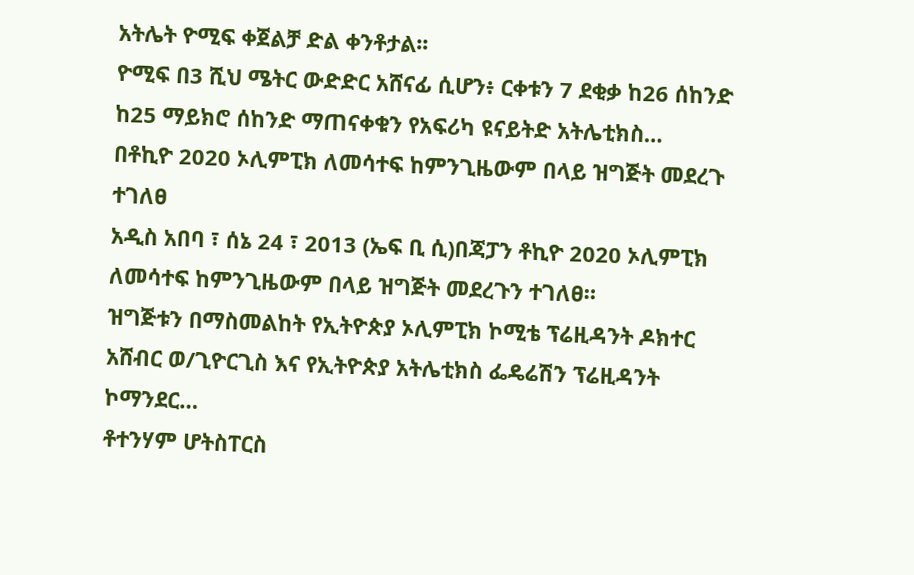አትሌት ዮሚፍ ቀጀልቻ ድል ቀንቶታል፡፡
ዮሚፍ በ3 ሺህ ሜትር ውድድር አሸናፊ ሲሆን፥ ርቀቱን 7 ደቂቃ ከ26 ሰከንድ ከ25 ማይክሮ ሰከንድ ማጠናቀቁን የአፍሪካ ዩናይትድ አትሌቲክስ…
በቶኪዮ 2020 ኦሊምፒክ ለመሳተፍ ከምንጊዜውም በላይ ዝግጅት መደረጉ ተገለፀ
አዲስ አበባ ፣ ሰኔ 24 ፣ 2013 (ኤፍ ቢ ሲ)በጃፓን ቶኪዮ 2020 ኦሊምፒክ ለመሳተፍ ከምንጊዜውም በላይ ዝግጅት መደረጉን ተገለፀ።
ዝግጅቱን በማስመልከት የኢትዮጵያ ኦሊምፒክ ኮሚቴ ፕሬዚዳንት ዶክተር አሸብር ወ/ጊዮርጊስ እና የኢትዮጵያ አትሌቲክስ ፌዴሬሽን ፕሬዚዳንት ኮማንደር…
ቶተንሃም ሆትስፐርስ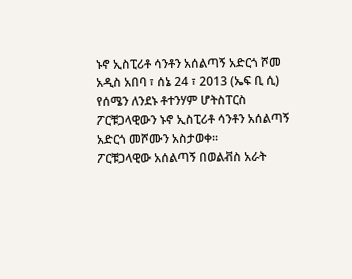ኑኖ ኢስፒሪቶ ሳንቶን አሰልጣኝ አድርጎ ሾመ
አዲስ አበባ ፣ ሰኔ 24 ፣ 2013 (ኤፍ ቢ ሲ) የሰሜን ለንደኑ ቶተንሃም ሆትስፐርስ ፖርቹጋላዊውን ኑኖ ኢስፒሪቶ ሳንቶን አሰልጣኝ አድርጎ መሾሙን አስታወቀ፡፡
ፖርቹጋላዊው አሰልጣኝ በወልቭስ አራት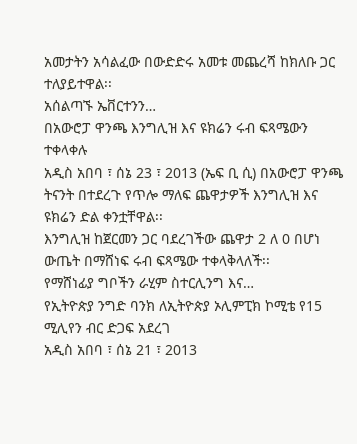አመታትን አሳልፈው በውድድሩ አመቱ መጨረሻ ከክለቡ ጋር ተለያይተዋል፡፡
አሰልጣኙ ኤቨርተንን…
በአውሮፓ ዋንጫ እንግሊዝ እና ዩክሬን ሩብ ፍጻሜውን ተቀላቀሉ
አዲስ አበባ ፣ ሰኔ 23 ፣ 2013 (ኤፍ ቢ ሲ) በአውሮፓ ዋንጫ ትናንት በተደረጉ የጥሎ ማለፍ ጨዋታዎች እንግሊዝ እና ዩክሬን ድል ቀንቷቸዋል፡፡
እንግሊዝ ከጀርመን ጋር ባደረገችው ጨዋታ 2 ለ 0 በሆነ ውጤት በማሸነፍ ሩብ ፍጻሜው ተቀላቅላለች፡፡
የማሸነፊያ ግቦችን ራሂም ስተርሊንግ እና…
የኢትዮጵያ ንግድ ባንክ ለኢትዮጵያ ኦሊምፒክ ኮሚቴ የ15 ሚሊየን ብር ድጋፍ አደረገ
አዲስ አበባ ፣ ሰኔ 21 ፣ 2013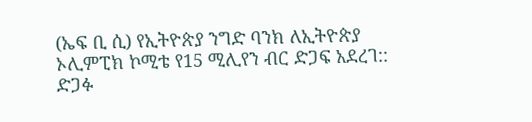(ኤፍ ቢ ሲ) የኢትዮጵያ ንግድ ባንክ ለኢትዮጵያ ኦሊምፒክ ኮሚቴ የ15 ሚሊየን ብር ድጋፍ አደረገ::
ድጋፉ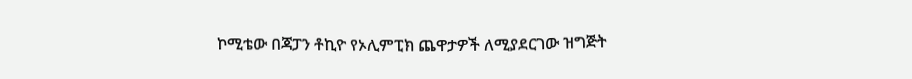ኮሚቴው በጃፓን ቶኪዮ የኦሊምፒክ ጨዋታዎች ለሚያደርገው ዝግጅት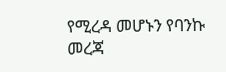የሚረዳ መሆኑን የባንኩ መረጃ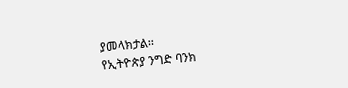ያመላክታል፡፡
የኢትዮጵያ ንግድ ባንክ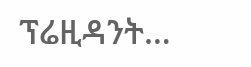ፕሬዚዳንት…